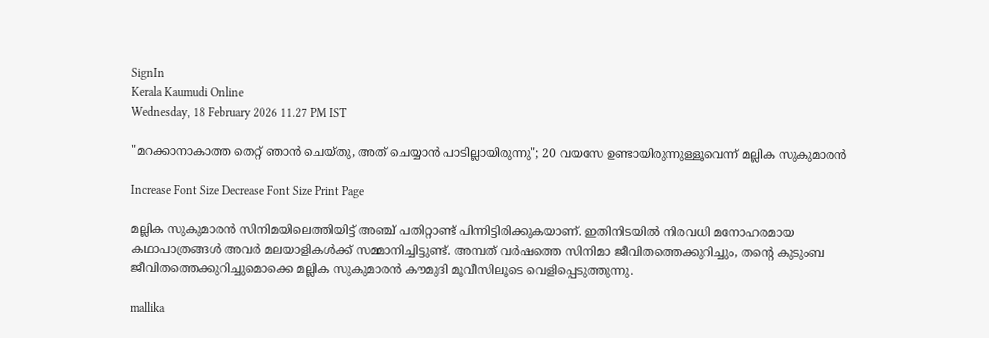SignIn
Kerala Kaumudi Online
Wednesday, 18 February 2026 11.27 PM IST

"മറക്കാനാകാത്ത തെറ്റ് ഞാൻ ചെയ്തു, അത് ചെയ്യാൻ പാടില്ലായിരുന്നു"; 20 വയസേ ഉണ്ടായിരുന്നുള്ളൂവെന്ന് മല്ലിക സുകുമാരൻ

Increase Font Size Decrease Font Size Print Page

മല്ലിക സുകുമാരൻ സിനിമയിലെത്തിയിട്ട് അഞ്ച് പതിറ്റാണ്ട് പിന്നിട്ടിരിക്കുകയാണ്. ഇതിനിടയിൽ നിരവധി മനോഹരമായ കഥാപാത്രങ്ങൾ അവർ മലയാളികൾക്ക് സമ്മാനിച്ചിട്ടുണ്ട്. അമ്പത് വർഷത്തെ സിനിമാ ജീവിതത്തെക്കുറിച്ചും, തന്റെ കുടുംബ ജീവിതത്തെക്കുറിച്ചുമൊക്കെ മല്ലിക സുകുമാരൻ കൗമുദി മൂവീസിലൂടെ വെളിപ്പെടുത്തുന്നു.

mallika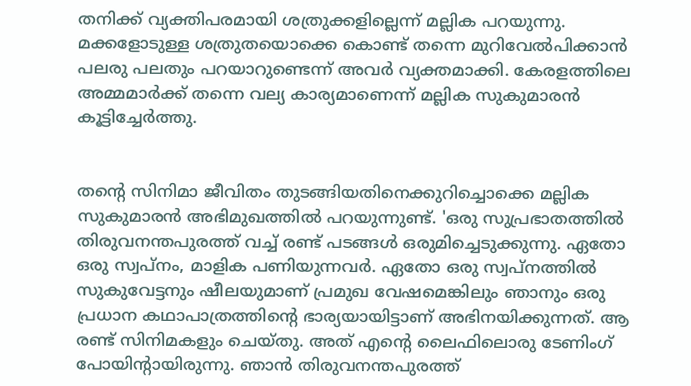തനിക്ക് വ്യക്തിപരമായി ശത്രുക്കളില്ലെന്ന് മല്ലിക പറയുന്നു. മക്കളോടുള്ള ശത്രുതയൊക്കെ കൊണ്ട് തന്നെ മുറിവേൽപിക്കാൻ പലരു പലതും പറയാറുണ്ടെന്ന് അവർ വ്യക്തമാക്കി. കേരളത്തിലെ അമ്മമാർക്ക് തന്നെ വല്യ കാര്യമാണെന്ന് മല്ലിക സുകുമാരൻ കൂട്ടിച്ചേർത്തു.


തന്റെ സിനിമാ ജീവിതം തുടങ്ങിയതിനെക്കുറിച്ചൊക്കെ മല്ലിക സുകുമാരൻ അഭിമുഖത്തിൽ പറയുന്നുണ്ട്. 'ഒരു സുപ്രഭാതത്തിൽ തിരുവനന്തപുരത്ത് വച്ച് രണ്ട് പടങ്ങൾ ഒരുമിച്ചെടുക്കുന്നു. ഏതോ ഒരു സ്വപ്നം, മാളിക പണിയുന്നവർ. ഏതോ ഒരു സ്വപ്നത്തിൽ സുകുവേട്ടനും ഷീലയുമാണ് പ്രമുഖ വേഷമെങ്കിലും ഞാനും ഒരു പ്രധാന കഥാപാത്രത്തിന്റെ ഭാര്യയായിട്ടാണ് അഭിനയിക്കുന്നത്. ആ രണ്ട് സിനിമകളും ചെയ്തു. അത് എന്റെ ലൈഫിലൊരു ടേണിംഗ് പോയിന്റായിരുന്നു. ഞാൻ തിരുവനന്തപുരത്ത്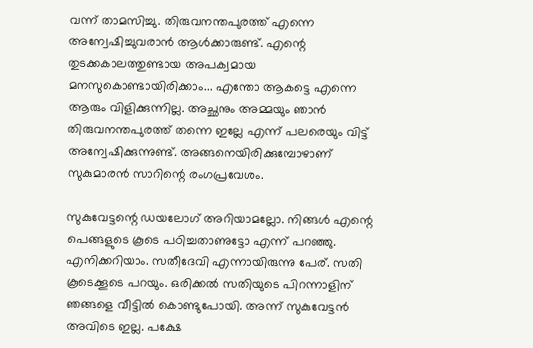വന്ന് താമസിച്ചു. തിരുവനന്തപുരത്ത് എന്നെ അന്വേഷിച്ചുവരാൻ ആൾക്കാരുണ്ട്. എന്റെ തുടക്കകാലത്തുണ്ടായ അപക്വമായ മനസുകൊണ്ടായിരിക്കാം... എന്തോ ആകട്ടെ എന്നെ ആരും വിളിക്കുന്നില്ല. അച്ഛനും അമ്മയും ഞാൻ തിരുവനന്തപുരത്ത് തന്നെ ഇല്ലേ എന്ന് പലരെയും വിട്ട് അന്വേഷിക്കുന്നുണ്ട്. അങ്ങനെയിരിക്കുമ്പോഴാണ് സുകുമാരൻ സാറിന്റെ രംഗപ്രവേശം.

സുകുവേട്ടന്റെ ഡയലോഗ് അറിയാമല്ലോ. നിങ്ങൾ എന്റെ പെങ്ങളുടെ കൂടെ പഠിച്ചതാണുട്ടോ എന്ന് പറഞ്ഞു. എനിക്കറിയാം. സതീദേവി എന്നായിരുന്നു പേര്. സതി കൂടെക്കൂടെ പറയും. ഒരിക്കൽ സതിയുടെ പിറന്നാളിന് ഞങ്ങളെ വീട്ടിൽ കൊണ്ടുപോയി. അന്ന് സുകുവേട്ടൻ അവിടെ ഇല്ല. പക്ഷേ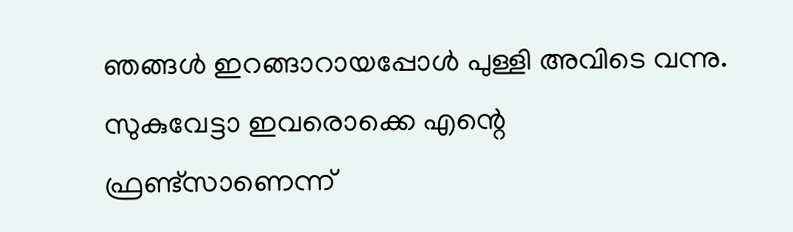ഞങ്ങൾ ഇറങ്ങാറായപ്പോൾ പുള്ളി അവിടെ വന്നു. സുകുവേട്ടാ ഇവരൊക്കെ എന്റെ ഫ്രണ്ട്സാണെന്ന്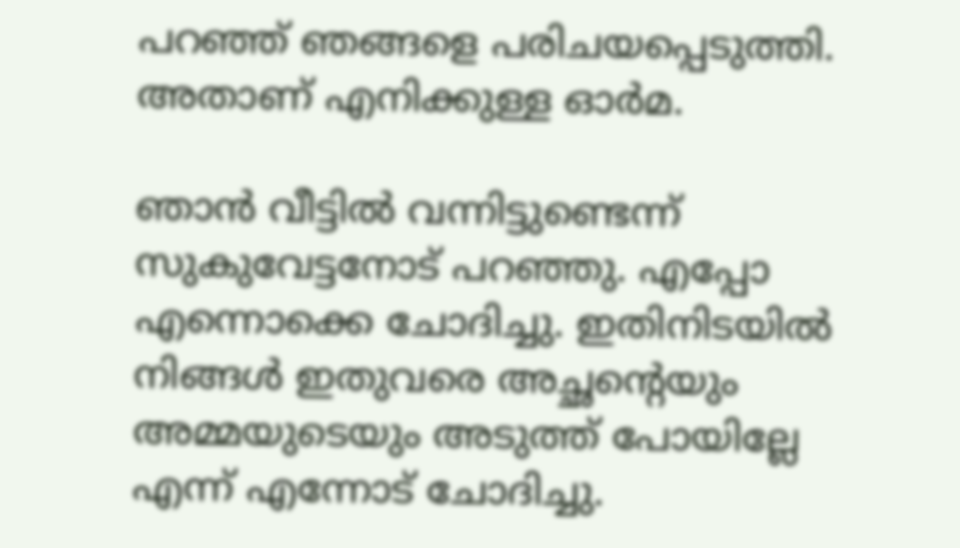പറഞ്ഞ് ഞങ്ങളെ പരിചയപ്പെടുത്തി. അതാണ് എനിക്കുള്ള ഓർമ.

ഞാൻ വീട്ടിൽ വന്നിട്ടുണ്ടെന്ന് സുകുവേട്ടനോട് പറഞ്ഞു. എപ്പോ എന്നൊക്കെ ചോദിച്ചു. ഇതിനിടയിൽ നിങ്ങൾ ഇതുവരെ അച്ഛന്റെയും അമ്മയുടെയും അടുത്ത് പോയില്ലേ എന്ന് എന്നോട് ചോദിച്ചു.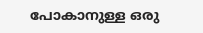പോകാനുള്ള ഒരു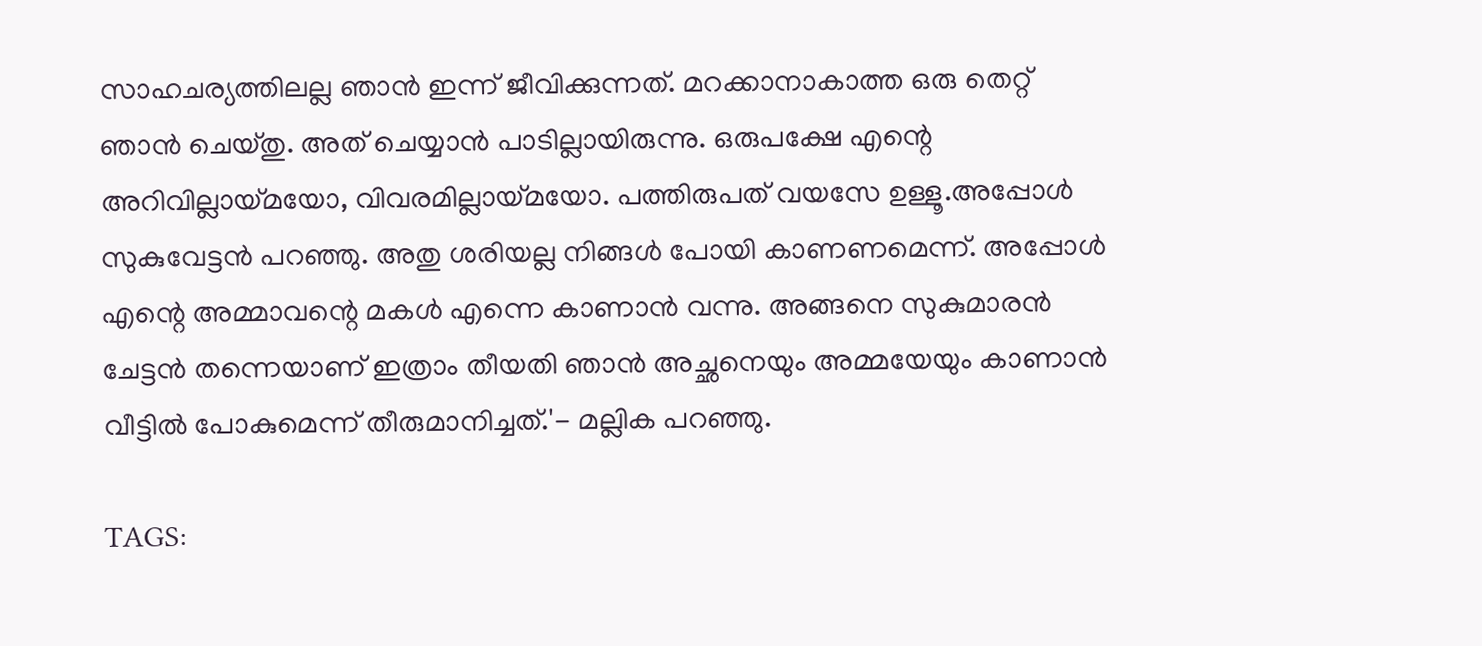സാഹചര്യത്തിലല്ല ഞാൻ ഇന്ന് ജീവിക്കുന്നത്. മറക്കാനാകാത്ത ഒരു തെറ്റ് ഞാൻ ചെയ്തു. അത് ചെയ്യാൻ പാടില്ലായിരുന്നു. ഒരുപക്ഷേ എന്റെ അറിവില്ലായ്മയോ, വിവരമില്ലായ്മയോ. പത്തിരുപത് വയസേ ഉള്ളൂ.അപ്പോൾ സുകുവേട്ടൻ പറഞ്ഞു. അതു ശരിയല്ല നിങ്ങൾ പോയി കാണണമെന്ന്. അപ്പോൾ എന്റെ അമ്മാവന്റെ മകൾ എന്നെ കാണാൻ വന്നു. അങ്ങനെ സുകുമാരൻ ചേട്ടൻ തന്നെയാണ് ഇത്രാം തീയതി ഞാൻ അച്ഛനെയും അമ്മയേയും കാണാൻ വീട്ടിൽ പോകുമെന്ന് തീരുമാനിച്ചത്.'- മല്ലിക പറഞ്ഞു.

TAGS: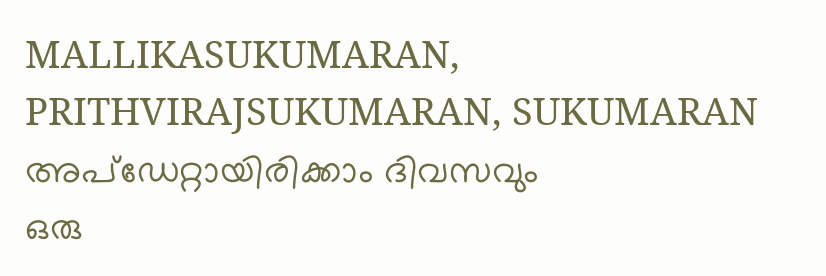MALLIKASUKUMARAN, PRITHVIRAJSUKUMARAN, SUKUMARAN
അപ്ഡേറ്റായിരിക്കാം ദിവസവും
ഒരു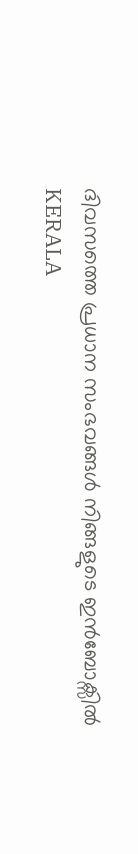ദിവസത്തെ പ്രധാന സംഭവങ്ങൾ നിങ്ങളുടെ ഇൻബോക്സിൽ
KERALA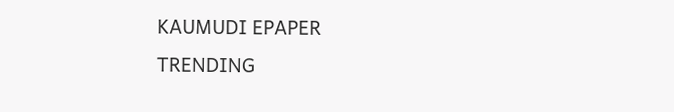KAUMUDI EPAPER
TRENDING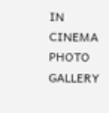IN CINEMA
PHOTO GALLERY